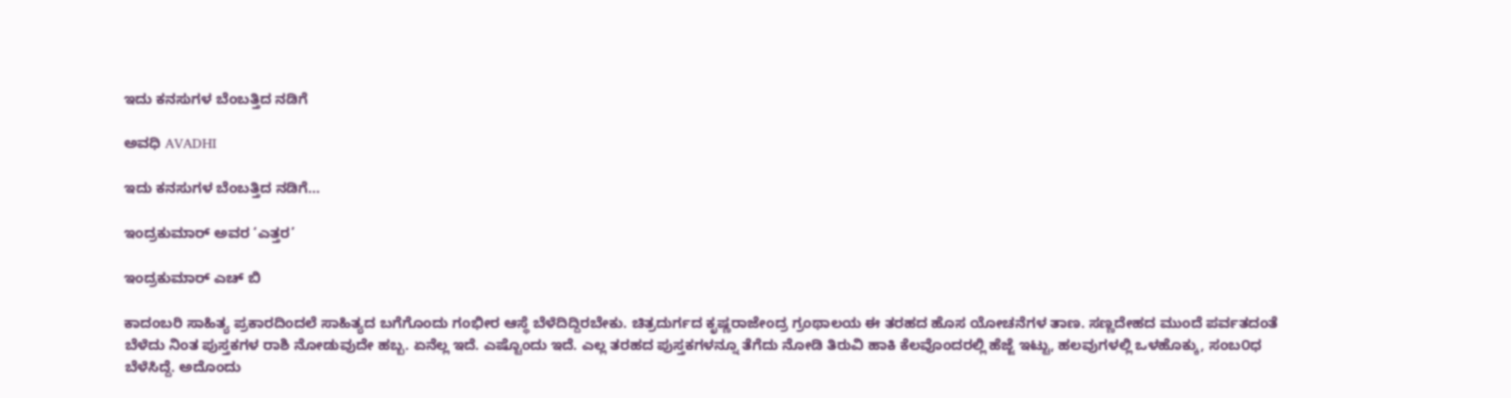ಇದು ಕನಸುಗಳ ಬೆಂಬತ್ತಿದ ನಡಿಗೆ‍

ಅವಧಿ AVADHI

ಇದು ಕನಸುಗಳ ಬೆಂಬತ್ತಿದ ನಡಿಗೆ...

ಇಂದ್ರಕುಮಾರ್ ಅವರ ‘ಎತ್ತರ’

ಇಂದ್ರಕುಮಾರ್ ಎಚ್ ಬಿ

ಕಾದಂಬರಿ ಸಾಹಿತ್ಯ ಪ್ರಕಾರದಿಂದಲೆ ಸಾಹಿತ್ಯದ ಬಗೆಗೊಂದು ಗಂಭೀರ ಆಸ್ಥೆ ಬೆಳೆದಿದ್ದಿರಬೇಕು. ಚಿತ್ರದುರ್ಗದ ಕೃಷ್ಣರಾಜೇಂದ್ರ ಗ್ರಂಥಾಲಯ ಈ ತರಹದ ಹೊಸ ಯೋಚನೆಗಳ ತಾಣ. ಸಣ್ಣದೇಹದ ಮುಂದೆ ಪರ್ವತದಂತೆ ಬೆಳೆದು ನಿಂತ ಪುಸ್ತಕಗಳ ರಾಶಿ ನೋಡುವುದೇ ಹಬ್ಬ. ಏನೆಲ್ಲ ಇದೆ. ಎಷ್ಟೊಂದು ಇದೆ. ಎಲ್ಲ ತರಹದ ಪುಸ್ತಕಗಳನ್ನೂ ತೆಗೆದು ನೋಡಿ ತಿರುವಿ ಹಾಕಿ ಕೆಲವೊಂದರಲ್ಲಿ ಹೆಜ್ಜೆ ಇಟ್ಟು, ಹಲವುಗಳಲ್ಲಿ ಒಳಹೊಕ್ಕು, ಸಂಬ೦ಧ ಬೆಳೆಸಿದ್ದೆ. ಅದೊಂದು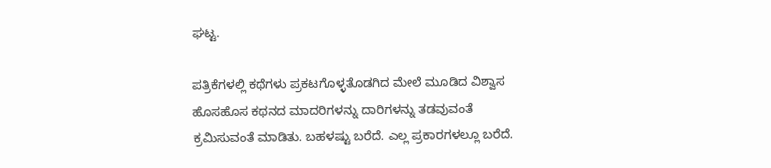ಘಟ್ಟ.

ಪತ್ರಿಕೆಗಳಲ್ಲಿ ಕಥೆಗಳು ಪ್ರಕಟಗೊಳ್ಳತೊಡಗಿದ ಮೇಲೆ ಮೂಡಿದ ವಿಶ್ವಾಸ ಹೊಸಹೊಸ ಕಥನದ ಮಾದರಿಗಳನ್ನು ದಾರಿಗಳನ್ನು ತಡವುವಂತೆ ಕ್ರಮಿಸುವಂತೆ ಮಾಡಿತು. ಬಹಳಷ್ಟು ಬರೆದೆ. ಎಲ್ಲ ಪ್ರಕಾರಗಳಲ್ಲೂ ಬರೆದೆ.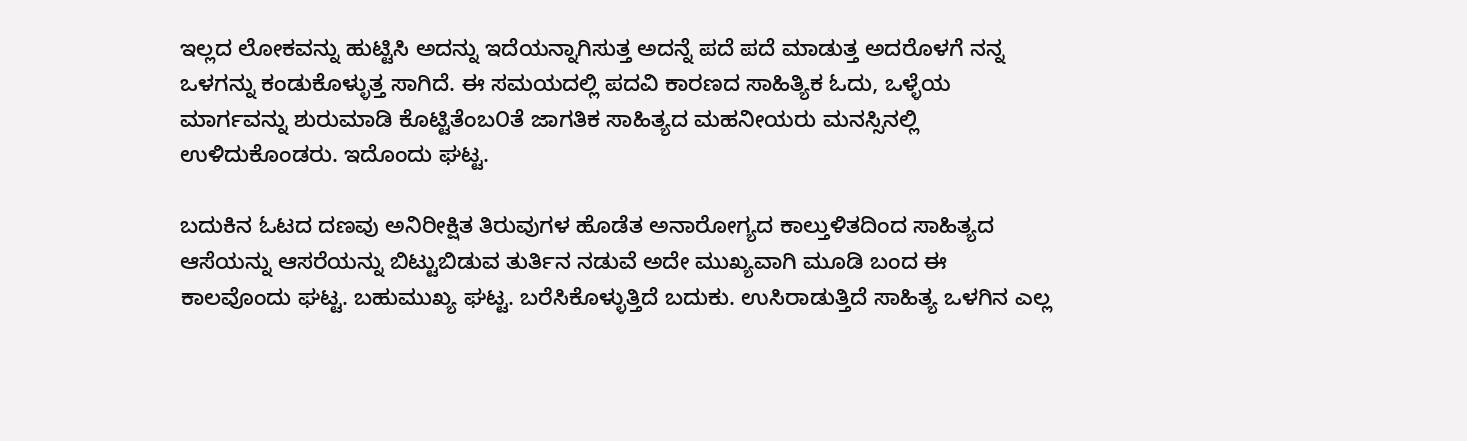ಇಲ್ಲದ ಲೋಕವನ್ನು ಹುಟ್ಟಿಸಿ ಅದನ್ನು ಇದೆಯನ್ನಾಗಿಸುತ್ತ ಅದನ್ನೆ ಪದೆ ಪದೆ ಮಾಡುತ್ತ ಅದರೊಳಗೆ ನನ್ನ ಒಳಗನ್ನು ಕಂಡುಕೊಳ್ಳುತ್ತ ಸಾಗಿದೆ. ಈ ಸಮಯದಲ್ಲಿ ಪದವಿ ಕಾರಣದ ಸಾಹಿತ್ಯಿಕ ಓದು, ಒಳ್ಳೆಯ ಮಾರ್ಗವನ್ನು ಶುರುಮಾಡಿ ಕೊಟ್ಟಿತೆಂಬ೦ತೆ ಜಾಗತಿಕ ಸಾಹಿತ್ಯದ ಮಹನೀಯರು ಮನಸ್ಸಿನಲ್ಲಿ ಉಳಿದುಕೊಂಡರು. ಇದೊಂದು ಘಟ್ಟ.

ಬದುಕಿನ ಓಟದ ದಣವು ಅನಿರೀಕ್ಷಿತ ತಿರುವುಗಳ ಹೊಡೆತ ಅನಾರೋಗ್ಯದ ಕಾಲ್ತುಳಿತದಿಂದ ಸಾಹಿತ್ಯದ ಆಸೆಯನ್ನು ಆಸರೆಯನ್ನು ಬಿಟ್ಟುಬಿಡುವ ತುರ್ತಿನ ನಡುವೆ ಅದೇ ಮುಖ್ಯವಾಗಿ ಮೂಡಿ ಬಂದ ಈ ಕಾಲವೊಂದು ಘಟ್ಟ. ಬಹುಮುಖ್ಯ ಘಟ್ಟ. ಬರೆಸಿಕೊಳ್ಳುತ್ತಿದೆ ಬದುಕು. ಉಸಿರಾಡುತ್ತಿದೆ ಸಾಹಿತ್ಯ ಒಳಗಿನ ಎಲ್ಲ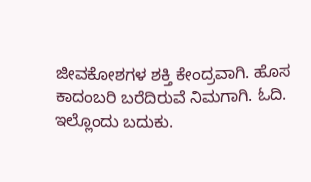ಜೀವಕೋಶಗಳ ಶಕ್ತಿ ಕೇಂದ್ರವಾಗಿ. ಹೊಸ ಕಾದಂಬರಿ ಬರೆದಿರುವೆ ನಿಮಗಾಗಿ. ಓದಿ. ಇಲ್ಲೊಂದು ಬದುಕು.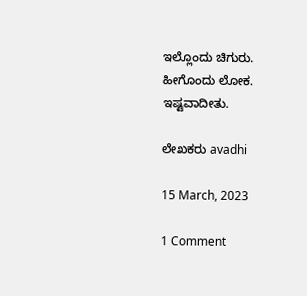ಇಲ್ಲೊಂದು ಚಿಗುರು. ಹೀಗೊಂದು ಲೋಕ. ಇಷ್ಟವಾದೀತು.

ಲೇಖಕರು avadhi

15 March, 2023

1 Comment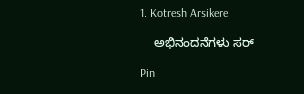1. Kotresh Arsikere

    ಅಭಿನಂದನೆಗಳು ಸರ್

Pin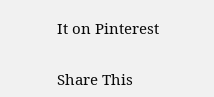It on Pinterest

Share This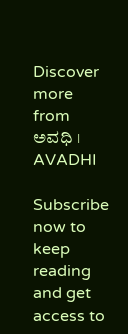Discover more from ಅವಧಿ । AVADHI

Subscribe now to keep reading and get access to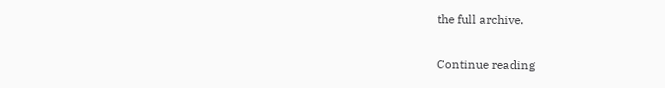the full archive.

Continue reading